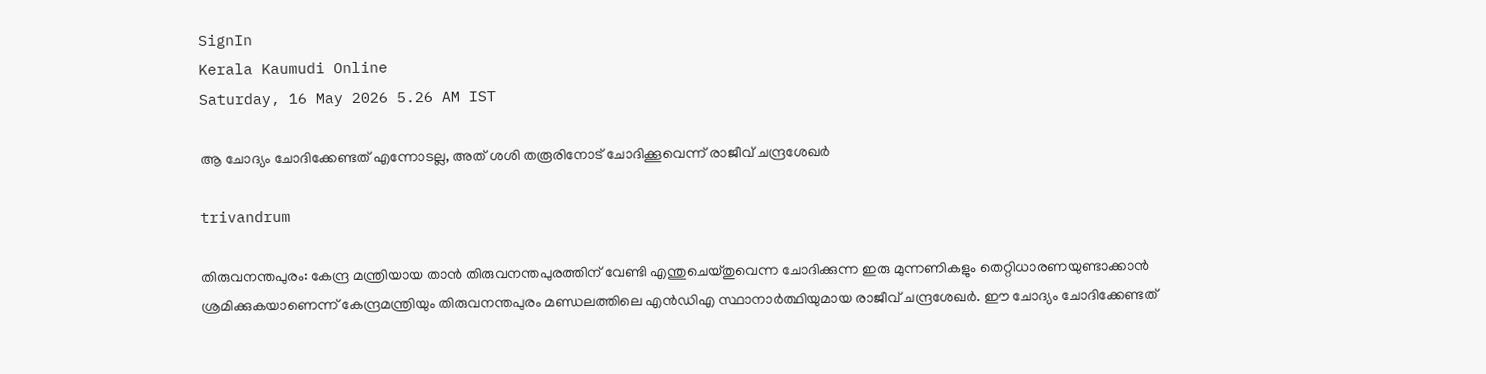SignIn
Kerala Kaumudi Online
Saturday, 16 May 2026 5.26 AM IST

ആ ചോദ്യം ചോദിക്കേണ്ടത് എന്നോടല്ല, അത് ശശി തരൂരിനോട് ചോദിക്കൂവെന്ന് രാജീവ് ചന്ദ്രശേഖര്‍

trivandrum

തിരുവനന്തപുരം: കേന്ദ്ര മന്ത്രിയായ താന്‍ തിരുവനന്തപുരത്തിന് വേണ്ടി എന്തുചെയ്തുവെന്ന ചോദിക്കുന്ന ഇരു മുന്നണികളും തെറ്റിധാരണയുണ്ടാക്കാന്‍ ശ്രമിക്കുകയാണെന്ന് കേന്ദ്രമന്ത്രിയും തിരുവനന്തപുരം മണ്ഡലത്തിലെ എന്‍ഡിഎ സ്ഥാനാര്‍ത്ഥിയുമായ രാജീവ് ചന്ദ്രശേഖര്‍. ഈ ചോദ്യം ചോദിക്കേണ്ടത്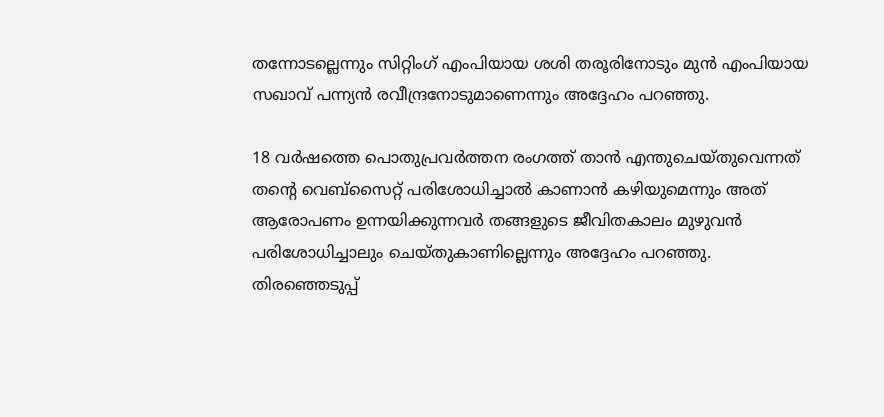തന്നോടല്ലെന്നും സിറ്റിംഗ് എംപിയായ ശശി തരൂരിനോടും മുന്‍ എംപിയായ സഖാവ് പന്ന്യന്‍ രവീന്ദ്രനോടുമാണെന്നും അദ്ദേഹം പറഞ്ഞു.

18 വര്‍ഷത്തെ പൊതുപ്രവര്‍ത്തന രംഗത്ത് താന്‍ എന്തുചെയ്തുവെന്നത് തന്റെ വെബ്‌സൈറ്റ് പരിശോധിച്ചാല്‍ കാണാന്‍ കഴിയുമെന്നും അത് ആരോപണം ഉന്നയിക്കുന്നവര്‍ തങ്ങളുടെ ജീവിതകാലം മുഴുവന്‍ പരിശോധിച്ചാലും ചെയ്തുകാണില്ലെന്നും അദ്ദേഹം പറഞ്ഞു. തിരഞ്ഞെടുപ്പ്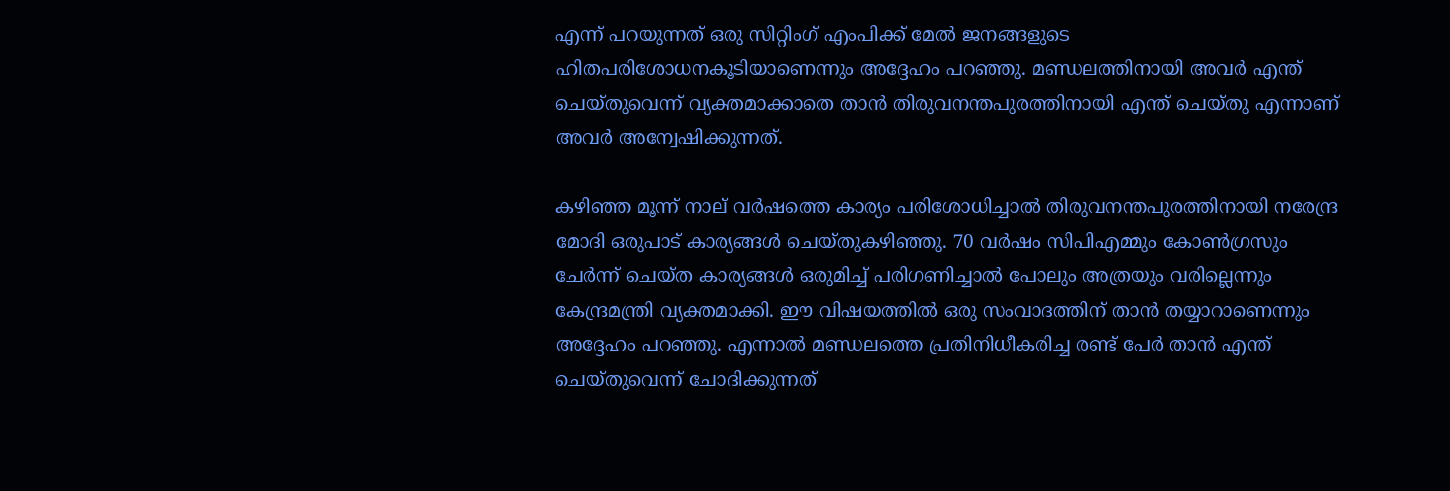എന്ന് പറയുന്നത് ഒരു സിറ്റിംഗ് എംപിക്ക് മേല്‍ ജനങ്ങളുടെ ഹിതപരിശോധനകൂടിയാണെന്നും അദ്ദേഹം പറഞ്ഞു. മണ്ഡലത്തിനായി അവര്‍ എന്ത് ചെയ്തുവെന്ന് വ്യക്തമാക്കാതെ താന്‍ തിരുവനന്തപുരത്തിനായി എന്ത് ചെയ്തു എന്നാണ് അവര്‍ അന്വേഷിക്കുന്നത്.

കഴിഞ്ഞ മൂന്ന് നാല് വര്‍ഷത്തെ കാര്യം പരിശോധിച്ചാല്‍ തിരുവനന്തപുരത്തിനായി നരേന്ദ്ര മോദി ഒരുപാട് കാര്യങ്ങള്‍ ചെയ്തുകഴിഞ്ഞു. 70 വര്‍ഷം സിപിഎമ്മും കോണ്‍ഗ്രസും ചേര്‍ന്ന് ചെയ്ത കാര്യങ്ങള്‍ ഒരുമിച്ച് പരിഗണിച്ചാല്‍ പോലും അത്രയും വരില്ലെന്നും കേന്ദ്രമന്ത്രി വ്യക്തമാക്കി. ഈ വിഷയത്തില്‍ ഒരു സംവാദത്തിന് താന്‍ തയ്യാറാണെന്നും അദ്ദേഹം പറഞ്ഞു. എന്നാല്‍ മണ്ഡലത്തെ പ്രതിനിധീകരിച്ച രണ്ട് പേര്‍ താന്‍ എന്ത് ചെയ്തുവെന്ന് ചോദിക്കുന്നത്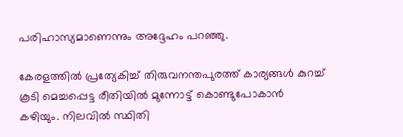പരിഹാസ്യമാണെന്നും അദ്ദേഹം പറഞ്ഞു.

കേരളത്തില്‍ പ്രത്യേകിച്ച് തിരുവനന്തപുരത്ത് കാര്യങ്ങള്‍ കുറച്ച് കൂടി മെച്ചപ്പെട്ട രീതിയില്‍ മുന്നോട്ട് കൊണ്ടുപോകാന്‍ കഴിയും. നിലവില്‍ സ്ഥിതി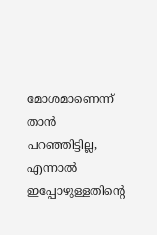മോശമാണെന്ന് താന്‍ പറഞ്ഞിട്ടില്ല, എന്നാല്‍ ഇപ്പോഴുള്ളതിന്റെ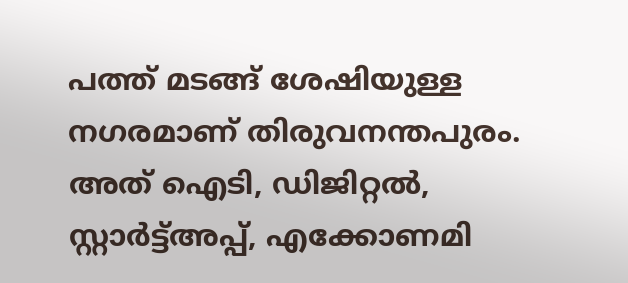പത്ത് മടങ്ങ് ശേഷിയുള്ള നഗരമാണ് തിരുവനന്തപുരം. അത് ഐടി, ഡിജിറ്റല്‍, സ്റ്റാര്‍ട്ട്അപ്പ്, എക്കോണമി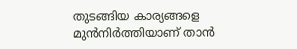തുടങ്ങിയ കാര്യങ്ങളെ മുന്‍നിര്‍ത്തിയാണ് താന്‍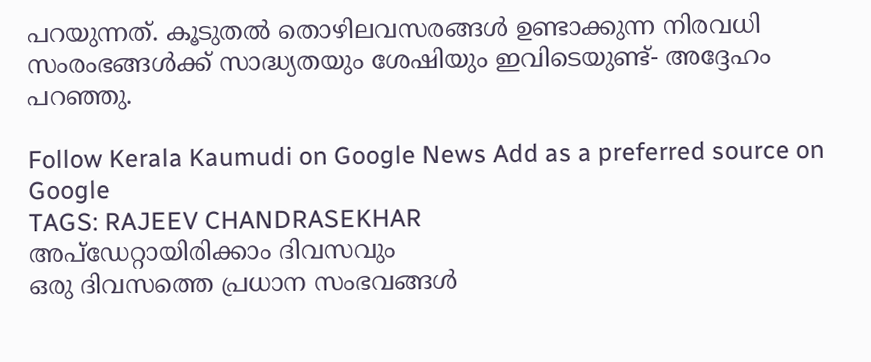പറയുന്നത്. കൂടുതല്‍ തൊഴിലവസരങ്ങള്‍ ഉണ്ടാക്കുന്ന നിരവധി സംരംഭങ്ങള്‍ക്ക് സാദ്ധ്യതയും ശേഷിയും ഇവിടെയുണ്ട്- അദ്ദേഹം പറഞ്ഞു.

Follow Kerala Kaumudi on Google News Add as a preferred source on Google
TAGS: RAJEEV CHANDRASEKHAR
അപ്ഡേറ്റായിരിക്കാം ദിവസവും
ഒരു ദിവസത്തെ പ്രധാന സംഭവങ്ങൾ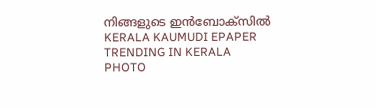നിങ്ങളുടെ ഇൻബോക്സിൽ
KERALA KAUMUDI EPAPER
TRENDING IN KERALA
PHOTO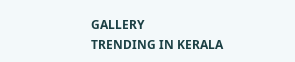GALLERY
TRENDING IN KERALA